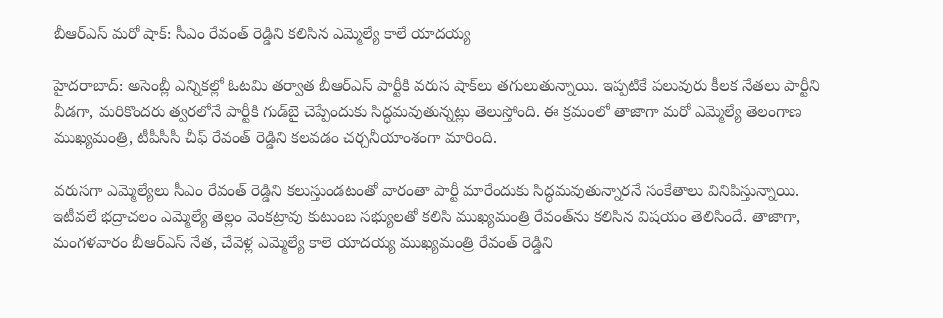బీఆర్ఎస్ మరో షాక్: సీఎం రేవంత్ రెడ్డిని కలిసిన ఎమ్మెల్యే కాలే యాదయ్య

హైదరాబాద్: అసెంబ్లీ ఎన్నికల్లో ఓటమి తర్వాత బీఆర్ఎస్ పార్టీకి వరుస షాక్‌లు తగులుతున్నాయి. ఇప్పటికే పలువురు కీలక నేతలు పార్టీని వీడగా, మరికొందరు త్వరలోనే పార్టీకి గుడ్‌బై చెప్పేందుకు సిద్ధమవుతున్నట్లు తెలుస్తోంది. ఈ క్రమంలో తాజాగా మరో ఎమ్మెల్యే తెలంగాణ ముఖ్యమంత్రి, టీపీసీసీ చీఫ్ రేవంత్ రెడ్డిని కలవడం చర్చనీయాంశంగా మారింది.

వరుసగా ఎమ్మెల్యేలు సీఎం రేవంత్ రెడ్డిని కలుస్తుండటంతో వారంతా పార్టీ మారేందుకు సిద్ధమవుతున్నారనే సంకేతాలు వినిపిస్తున్నాయి. ఇటీవలే భద్రాచలం ఎమ్మెల్యే తెల్లం వెంకట్రావు కుటుంబ సభ్యులతో కలిసి ముఖ్యమంత్రి రేవంత్‌ను కలిసిన విషయం తెలిసిందే. తాజాగా, మంగళవారం బీఆర్ఎస్ నేత, చేవెళ్ల ఎమ్మెల్యే కాలె యాదయ్య ముఖ్యమంత్రి రేవంత్ రెడ్డిని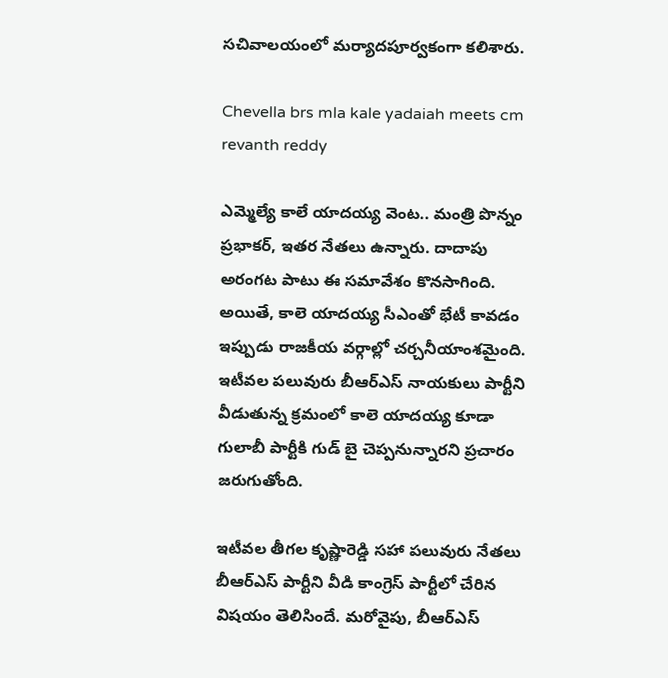సచివాలయంలో మర్యాదపూర్వకంగా కలిశారు.

Chevella brs mla kale yadaiah meets cm revanth reddy

ఎమ్మెల్యే కాలే యాదయ్య వెంట.. మంత్రి పొన్నం ప్రభాకర్, ఇతర నేతలు ఉన్నారు. దాదాపు అరంగట పాటు ఈ సమావేశం కొనసాగింది. అయితే, కాలె యాదయ్య సీఎంతో భేటీ కావడం ఇప్పుడు రాజకీయ వర్గాల్లో చర్చనీయాంశమైంది. ఇటీవల పలువురు బీఆర్ఎస్ నాయకులు పార్టీని వీడుతున్న క్రమంలో కాలె యాదయ్య కూడా గులాబీ పార్టీకి గుడ్ బై చెప్పనున్నారని ప్రచారం జరుగుతోంది.

ఇటీవల తీగల కృష్ణారెడ్డి సహా పలువురు నేతలు బీఆర్ఎస్ పార్టీని వీడి కాంగ్రెస్ పార్టీలో చేరిన విషయం తెలిసిందే. మరోవైపు, బీఆర్ఎస్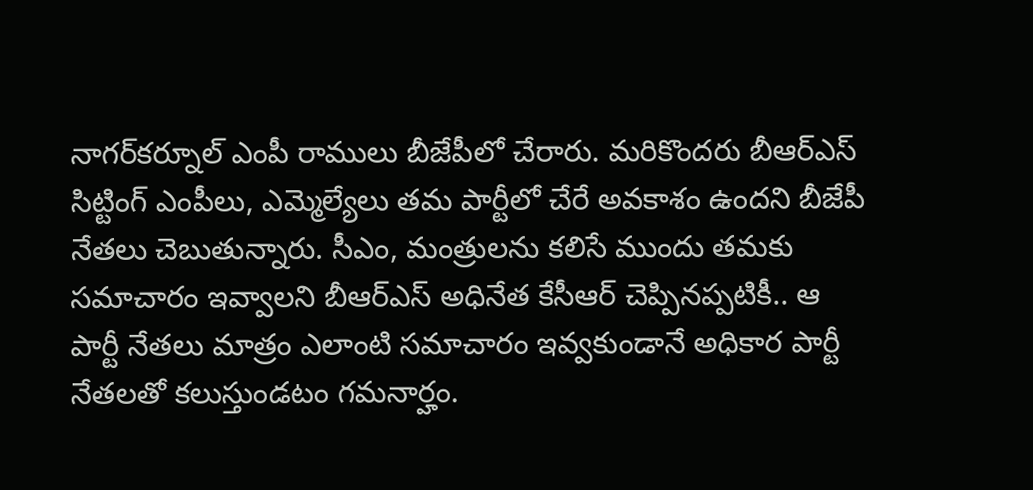నాగర్‌కర్నూల్ ఎంపీ రాములు బీజేపీలో చేరారు. మరికొందరు బీఆర్ఎస్ సిట్టింగ్ ఎంపీలు, ఎమ్మెల్యేలు తమ పార్టీలో చేరే అవకాశం ఉందని బీజేపీ నేతలు చెబుతున్నారు. సీఎం, మంత్రులను కలిసే ముందు తమకు సమాచారం ఇవ్వాలని బీఆర్ఎస్ అధినేత కేసీఆర్ చెప్పినప్పటికీ.. ఆ పార్టీ నేతలు మాత్రం ఎలాంటి సమాచారం ఇవ్వకుండానే అధికార పార్టీ నేతలతో కలుస్తుండటం గమనార్హం.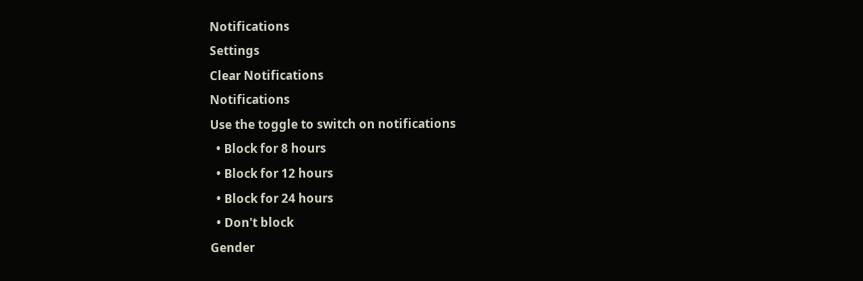Notifications
Settings
Clear Notifications
Notifications
Use the toggle to switch on notifications
  • Block for 8 hours
  • Block for 12 hours
  • Block for 24 hours
  • Don't block
Gender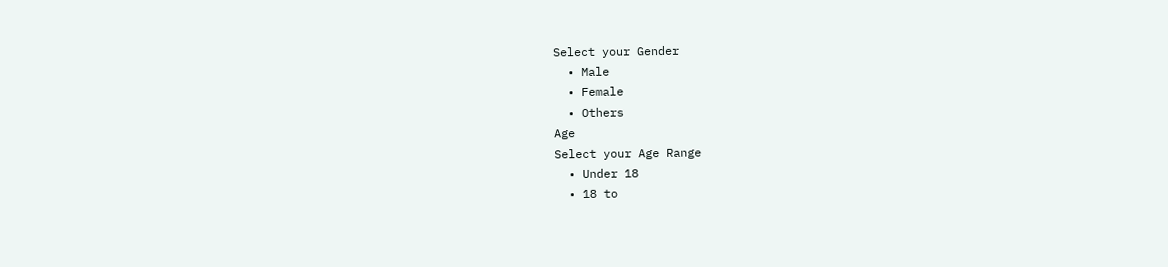Select your Gender
  • Male
  • Female
  • Others
Age
Select your Age Range
  • Under 18
  • 18 to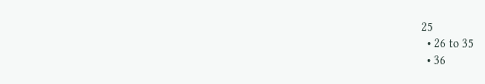25
  • 26 to 35
  • 36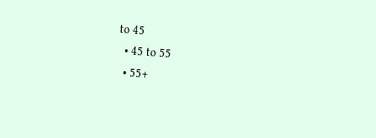to 45
  • 45 to 55
  • 55+